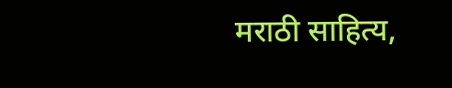मराठी साहित्य,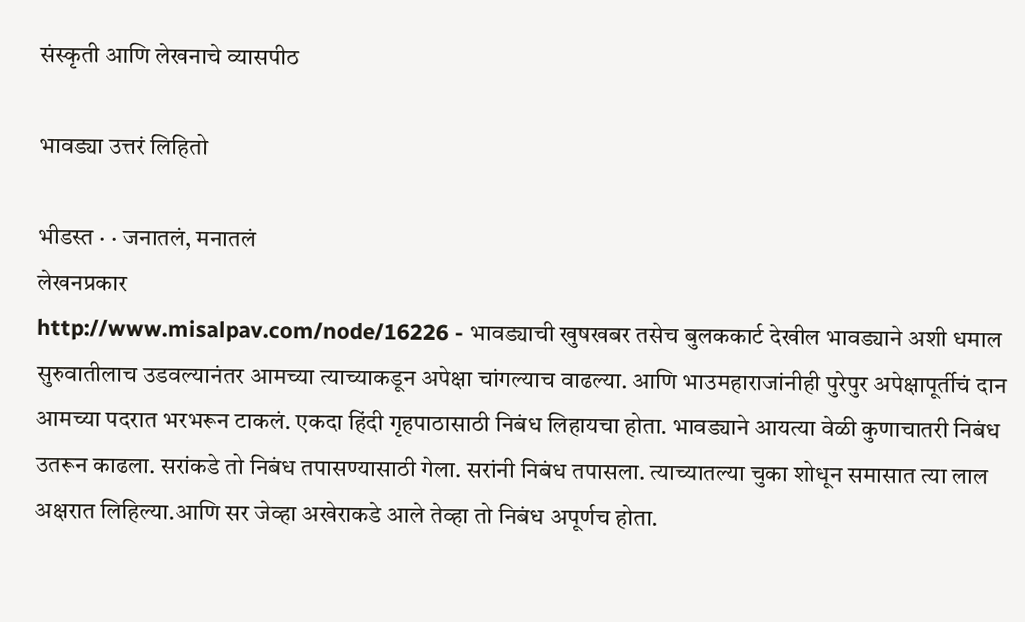संस्कृती आणि लेखनाचे व्यासपीठ

भावड्या उत्तरं लिहितो

भीडस्त · · जनातलं, मनातलं
लेखनप्रकार
http://www.misalpav.com/node/16226 - भावड्याची खुषखबर तसेच बुलककार्ट देखील भावड्याने अशी धमाल सुरुवातीलाच उडवल्यानंतर आमच्या त्याच्याकडून अपेक्षा चांगल्याच वाढल्या. आणि भाउमहाराजांनीही पुरेपुर अपेक्षापूर्तीचं दान आमच्या पदरात भरभरून टाकलं. एकदा हिंदी गृहपाठासाठी निबंध लिहायचा होता. भावड्याने आयत्या वेळी कुणाचातरी निबंध उतरून काढला. सरांकडे तो निबंध तपासण्यासाठी गेला. सरांनी निबंध तपासला. त्याच्यातल्या चुका शोधून समासात त्या लाल अक्षरात लिहिल्या.आणि सर जेव्हा अखेराकडे आले तेव्हा तो निबंध अपूर्णच होता.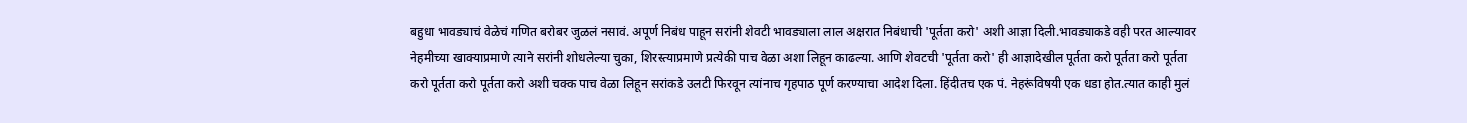बहुधा भावड्याचं वेळेचं गणित बरोबर जुळलं नसावं. अपूर्ण निबंध पाहून सरांनी शेवटी भावड्याला लाल अक्षरात निबंधाची 'पूर्तता करो' अशी आज्ञा दिली.भावड्याकडे वही परत आल्यावर नेहमीच्या खाक्याप्रमाणे त्याने सरांनी शोधलेल्या चुका, शिरस्त्याप्रमाणे प्रत्येकी पाच वेळा अशा लिहून काढल्या. आणि शेवटची 'पूर्तता करो' ही आज्ञादेखील पूर्तता करो पूर्तता करो पूर्तता करो पूर्तता करो पूर्तता करो अशी चक्क पाच वेळा लिहून सरांकडे उलटी फिरवून त्यांनाच गृहपाठ पूर्ण करण्याचा आदेश दिला. हिंदीतच एक पं. नेहरूंविषयी एक धडा होत.त्यात काही मुलं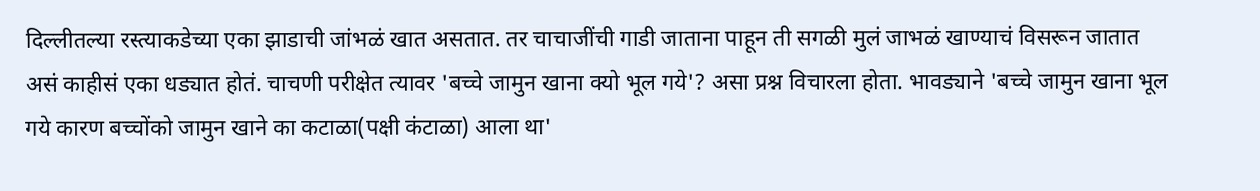दिल्लीतल्या रस्त्याकडेच्या एका झाडाची जांभळं खात असतात. तर चाचाजींची गाडी जाताना पाहून ती सगळी मुलं जाभळं खाण्याचं विसरून जातात असं काहीसं एका धड्यात होतं. चाचणी परीक्षेत त्यावर 'बच्चे जामुन खाना क्यो भूल गये'? असा प्रश्न विचारला होता. भावड्याने 'बच्चे जामुन खाना भूल गये कारण बच्चोंको जामुन खाने का कटाळा(पक्षी कंटाळा) आला था'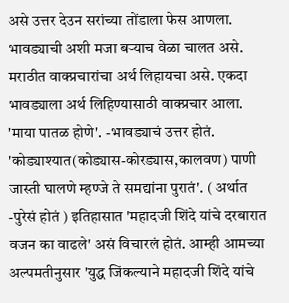असे उत्तर देउन सरांच्या तोंडाला फेस आणला. भावड्याची अशी मजा बर्‍याच वेळा चालत असे. मराठीत वाक्प्रचारांचा अर्थ लिहायचा असे. एकदा भावड्याला अर्थ लिहिण्यासाठी वाक्प्रचार आला. 'माया पातळ होणे'. -भावड्याचं उत्तर होतं. 'कोड्याश्यात(कोड्यास-कोरड्यास,कालवण) पाणी जास्ती घालणे म्हण्जे ते समद्यांना पुरातं'. ( अर्थात -पुरेसं होतं ) इतिहासात 'महादजी शिंदे यांचे दरबारात वजन का वाढले' असं विचारलं होतं. आम्ही आमच्या अल्पमतीनुसार 'युद्ध जिंकल्याने महादजी शिंदे यांचे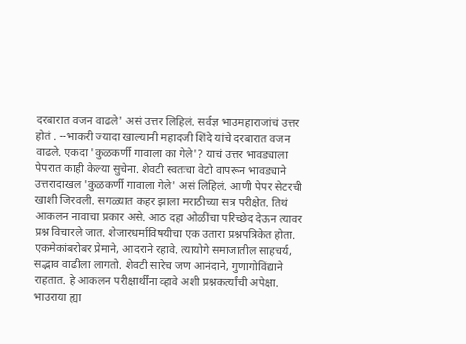दरबारात वजन वाढले' असं उत्तर लिहिलं. सर्वज्ञ भाउमहाराजांचं उत्तर होतं . --भाकरी ज्यादा खाल्यानी महादजी शिंदे यांचे दरबारात वजन वाढले. एकदा 'कुळकर्णी गावाला का गेले'? याचं उत्तर भावड्याला पेपरात काही केल्या सुचेना. शेवटी स्वतःचा वेटो वापरून भावड्याने उत्तरादाखल 'कुळकर्णी गावाला गेले' असं लिहिलं. आणी पेपर सेटरची खाशी जिरवली. सगळ्यात कहर झाला मराठीच्या सत्र परीक्षेत. तिथं आकलन नावाचा प्रकार असे. आठ दहा ओळींचा परिच्छेद देऊन त्यावर प्रश्न विचारले जात. शेजारधर्माविषयीचा एक उतारा प्रश्नपत्रिकेत होता. एकमेकांबरोबर प्रेमाने, आदराने रहावे. त्यायोगे समाजातील साहचर्य, सद्भाव वाढीला लागतो. शेवटी सारेच जण आनंदाने, गुणागोविंद्याने राहतात. हे आकलन परीक्षार्थींना व्हावे अशी प्रश्नकर्त्यांची अपेक्षा. भाउराया ह्या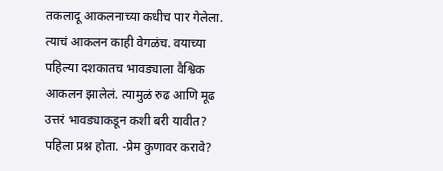तकलादू आकलनाच्या कधीच पार गेलेला. त्याचं आकलन काही वेगळंच. वयाच्या पहिल्या दशकातच भावड्याला वैश्विक आकलन झालेलं. त्यामुळं रुढ आणि मूढ उत्तरं भावड्याकडून कशी बरी यावीत? पहिला प्रश्न होता. -प्रेम कुणावर करावे?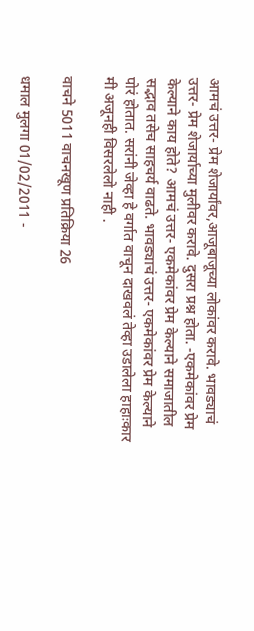आमचं उत्तर- प्रेम शेजार्यांवर,आजूबाजूच्या लोकांवर करावे. भावड्याचं उत्तर- प्रेम शेजार्याच्या मुलीवर करावे. दुसरा प्रश्न होता. -एकमेकांवर प्रेम केल्याने काय होते? आमचं उत्तर- एकमेकांवर प्रेम केल्याने समाजातील सद्भाव तसेच साहचर्य वाढते. भावड्याचं उत्तर- एकमेकांवर प्रेम केल्याने पोरं होतात. सरांनी जेव्हा हे वर्गात वाचून दाखवलं तेव्हा उडालेला हाहाःकार मी अजूनही विसरलेलो नाही .

वाचने 5011 वाचनखूण प्रतिक्रिया 26

धमाल मुलगा 01/02/2011 -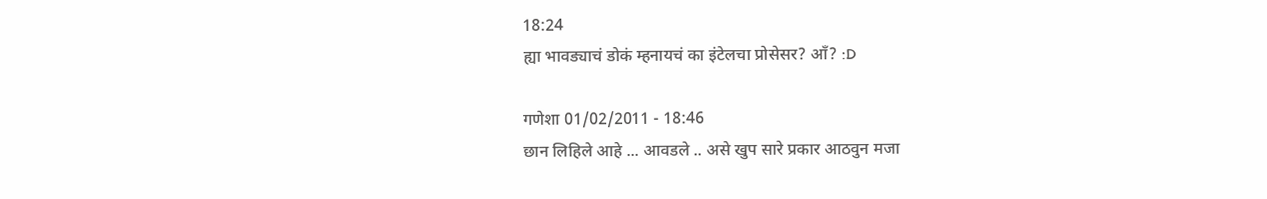18:24
ह्या भावड्याचं डोकं म्हनायचं का इंटेलचा प्रोसेसर? आँ? :D

गणेशा 01/02/2011 - 18:46
छान लिहिले आहे ... आवडले .. असे खुप सारे प्रकार आठवुन मजा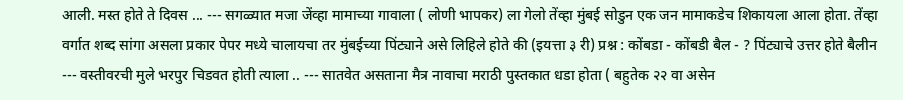आली. मस्त होते ते दिवस ... --- सगळ्यात मजा जेंव्हा मामाच्या गावाला ( लोणी भापकर) ला गेलो तेंव्हा मुंबई सोडुन एक जन मामाकडेच शिकायला आला होता. तेंव्हा वर्गात शब्द सांगा असला प्रकार पेपर मध्ये चालायचा तर मुंबईच्या पिंट्याने असे लिहिले होते की (इयत्ता ३ री) प्रश्न : कोंबडा - कोंबडी बैल - ? पिंट्याचे उत्तर होते बैलीन --- वस्तीवरची मुले भरपुर चिडवत होती त्याला .. --- सातवेत असताना मैत्र नावाचा मराठी पुस्तकात धडा होता ( बहुतेक २२ वा असेन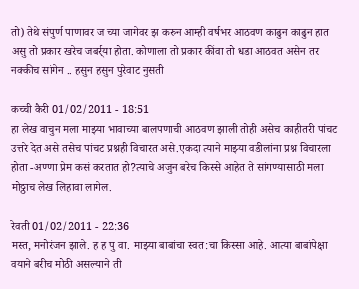तो) तेथे संपुर्ण पाणावर ज च्या जागेवर झ करुन आम्ही वर्षभर आठवण काढुन काढुन हात असु तो प्रकार खरेच जबर्र्या होता. कोणाला तो प्रकार कींवा तो धडा आठवत असेन तर नक्कीच सांगेन .. हसुन हसुन पुरेवाट नुसती

कच्ची कैरी 01/02/2011 - 18:51
हा लेख वाचुन मला माझ्या भावाच्या बालपणाची आठवण झाली तोही असेच काहीतरी पांचट उत्तरे देत असे तसेच पांचट प्रश्नही विचारत असे.एकदा त्याने माझ्या वडीलांना प्रश्न विचारला होता -अण्णा प्रेम कसं करतात हो?त्याचे अजुन बरेच किस्से आहेत ते सांगण्यासाठी मला मोठ्ठाच लेख लिहावा लागेल.

रेवती 01/02/2011 - 22:36
मस्त, मनोरंजन झाले. ह ह पु वा. माझ्या बाबांचा स्वत:चा किस्सा आहे. आत्या बाबांपेक्षा वयाने बरीच मोठी असल्याने ती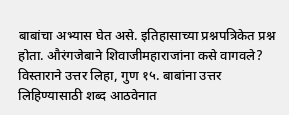बाबांचा अभ्यास घेत असे. इतिहासाच्या प्रश्नपत्रिकेत प्रश्न होता. औरंगजेबाने शिवाजीमहाराजांना कसे वागवले? विस्ताराने उत्तर लिहा, गुण १५. बाबांना उत्तर लिहिण्यासाठी शब्द आठवेनात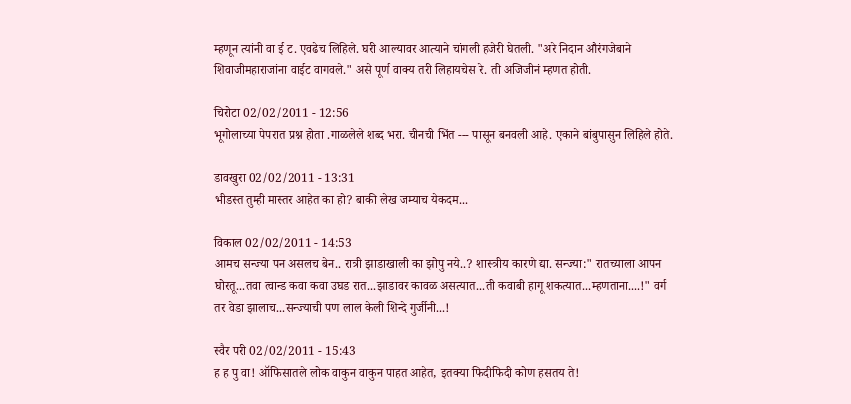म्हणून त्यांनी वा ई ट. एवढेच लिहिले. घरी आल्यावर आत्याने चांगली हजेरी घेतली. "अरे निदान औरंगजेबाने शिवाजीमहाराजांना वाईट वागवले." असे पूर्ण वाक्य तरी लिहायचेस रे. ती अजिजीनं म्हणत होती.

चिरोटा 02/02/2011 - 12:56
भूगोलाच्या पेपरात प्रश्न होता .गाळलेले शब्द भरा. चीनची भिंत --- पासून बनवली आहे. एकाने बांबुपासुन लिहिले होते.

डावखुरा 02/02/2011 - 13:31
भीडस्त तुम्ही मास्तर आहेत का हो? बाकी लेख जम्याच येकदम...

विकाल 02/02/2011 - 14:53
आमच सन्ज्या पन असलच बेन.. रात्री झाडाखाली का झोपु नये..? शास्त्रीय कारणे द्या. सन्ज्या:" रातच्याला आपन घोरतू...तवा त्वान्ड कवा कवा उघड रात...झाडावर कावळ असत्यात...ती कवाबी हागू शकत्यात...म्हणताना....!" वर्ग तर वेडा झालाच...सन्ज्याची पण लाल केली शिन्दे गुर्जीनी...!

स्वैर परी 02/02/2011 - 15:43
ह ह पु वा! ऑफिसातले लोक वाकुन वाकुन पाहत आहेत, इतक्या फिदीफिदी कोण हसतय ते!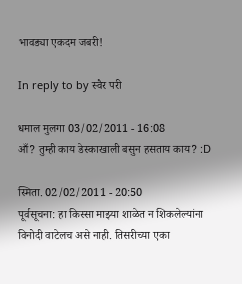भावड्या एकदम जबरी!

In reply to by स्वैर परी

धमाल मुलगा 03/02/2011 - 16:08
आँ? तुम्ही काय डेस्काखाली बसुन हसताय काय? :D

स्मिता. 02/02/2011 - 20:50
पूर्वसूचना: हा किस्सा माझ्या शाळेत न शिकलेल्यांना विनोदी वाटेलच असे नाही. तिसरीच्या एका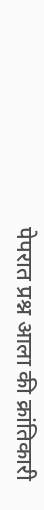पेपरात प्रश्न आला की क्रांतिकारी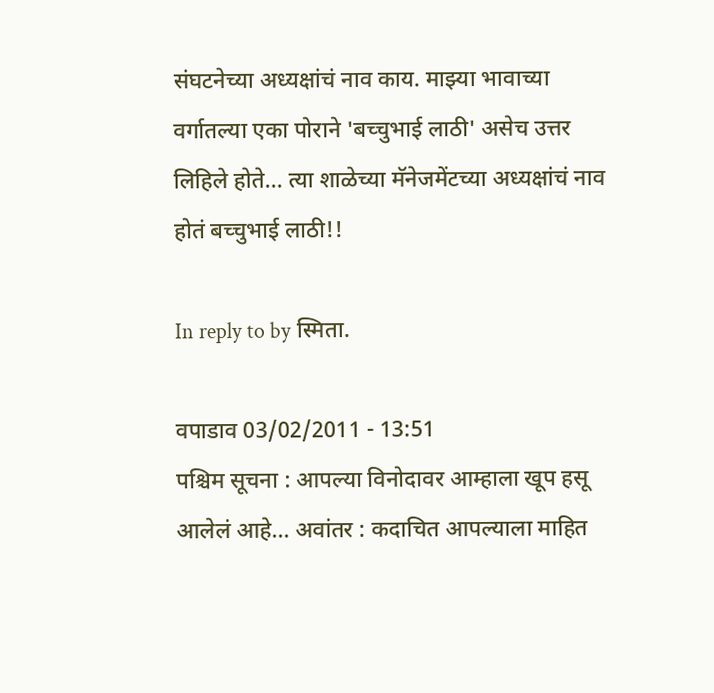संघटनेच्या अध्यक्षांचं नाव काय. माझ्या भावाच्या वर्गातल्या एका पोराने 'बच्चुभाई लाठी' असेच उत्तर लिहिले होते... त्या शाळेच्या मॅनेजमेंटच्या अध्यक्षांचं नाव होतं बच्चुभाई लाठी!!

In reply to by स्मिता.

वपाडाव 03/02/2011 - 13:51
पश्चिम सूचना : आपल्या विनोदावर आम्हाला खूप हसू आलेलं आहे... अवांतर : कदाचित आपल्याला माहित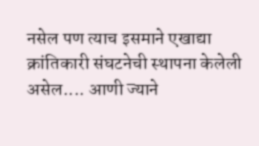नसेल पण त्याच इसमाने एखाद्या क्रांतिकारी संघटनेची स्थापना केलेली असेल.... आणी ज्याने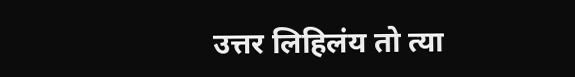उत्तर लिहिलंय तो त्या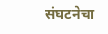संघटनेचा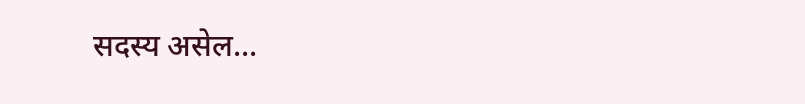सदस्य असेल...